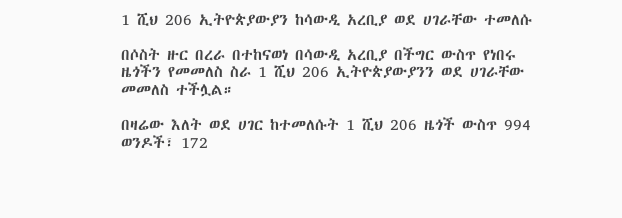1 ሺህ 206 ኢትዮጵያውያን ከሳውዲ አረቢያ ወደ ሀገራቸው ተመለሱ

በሶስት ዙር በረራ በተከናወነ በሳውዲ አረቢያ በችግር ውስጥ የነበሩ ዜጎችን የመመለስ ስራ 1 ሺህ 206 ኢትዮጵያውያንን ወደ ሀገራቸው መመለስ ተችሏል።

በዛሬው እለት ወደ ሀገር ከተመለሱት 1 ሺህ 206 ዜጎች ውስጥ 994 ወንዶች፣ 172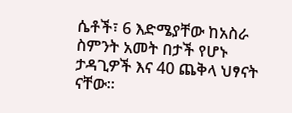ሴቶች፣ 6 እድሜያቸው ከአስራ ስምንት አመት በታች የሆኑ ታዳጊዎች እና 40 ጨቅላ ህፃናት ናቸው።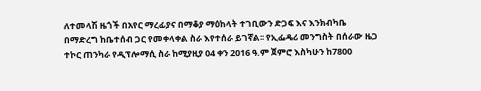ለተመላሽ ዜጎች በአየር ማረፊያና በማቆያ ማዕከላት ተገቢውን ድጋፍ እና እንክብካቤ በማድረግ ከቤተሰብ ጋር የመቀላቀል ስራ እየተሰራ ይገኛል፡፡ የኢፌዴሪ መንግስት በሰራው ዜጋ ተኮር ጠንካራ የዲፕሎማሲ ስራ ከሚያዚያ 04 ቀን 2016 ዓ.ም ጀምሮ እስካሁን ከ7800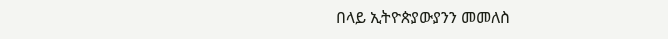በላይ ኢትዮጵያውያንን መመለስ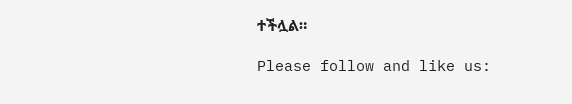ተችሏል።

Please follow and like us: